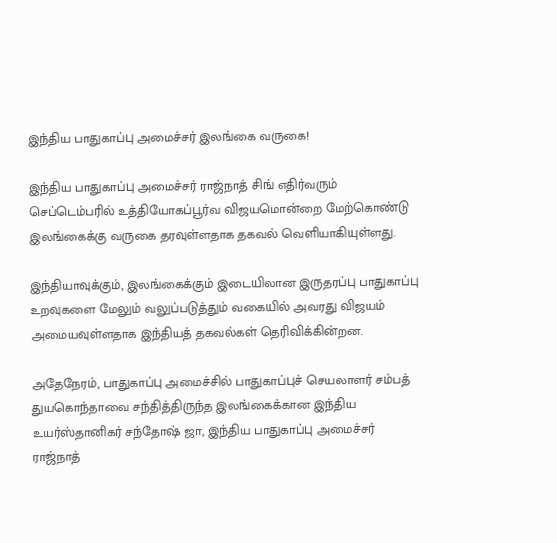இந்திய பாதுகாப்பு அமைச்சர் இலங்கை வருகை!

இந்திய பாதுகாப்பு அமைச்சர் ராஜ்நாத் சிங் எதிர்வரும் செப்டெம்பரில் உத்தியோகப்பூர்வ விஜயமொன்றை மேற்கொண்டு இலங்கைக்கு வருகை தரவுள்ளதாக தகவல் வெளியாகியுள்ளது.

இந்தியாவுக்கும், இலங்கைக்கும் இடையிலான இருதரப்பு பாதுகாப்பு உறவுகளை மேலும் வலுப்படுத்தும் வகையில் அவரது விஜயம் அமையவுள்ளதாக இந்தியத் தகவல்கள் தெரிவிக்கின்றன.

அதேநேரம், பாதுகாப்பு அமைச்சில் பாதுகாப்புச் செயலாளர் சம்பத் துயகொந்தாவை சந்தித்திருந்த இலங்கைக்கான இந்திய உயர்ஸ்தானிகர் சந்தோஷ் ஜா, இந்திய பாதுகாப்பு அமைச்சர் ராஜ்நாத்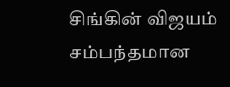சிங்கின் விஜயம் சம்பந்தமான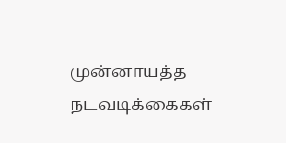முன்னாயத்த நடவடிக்கைகள்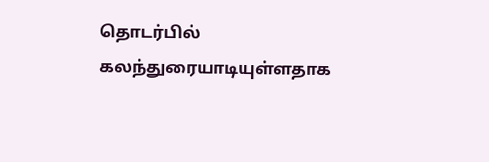தொடர்பில் கலந்துரையாடியுள்ளதாக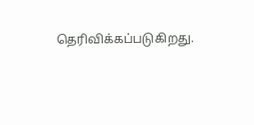தெரிவிக்கப்படுகிறது.